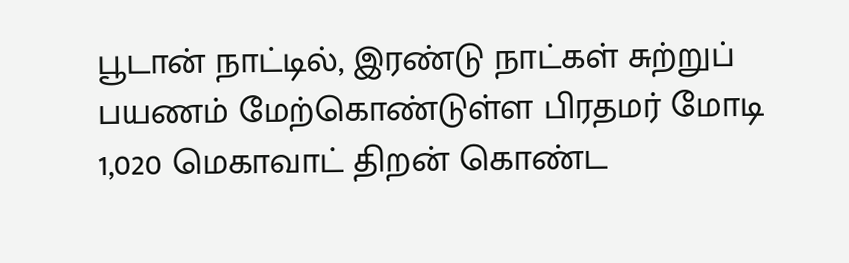பூடான் நாட்டில், இரண்டு நாட்கள் சுற்றுப் பயணம் மேற்கொண்டுள்ள பிரதமர் மோடி 1,020 மெகாவாட் திறன் கொண்ட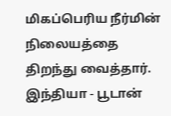மிகப்பெரிய நீர்மின் நிலையத்தை திறந்து வைத்தார். இந்தியா - பூடான்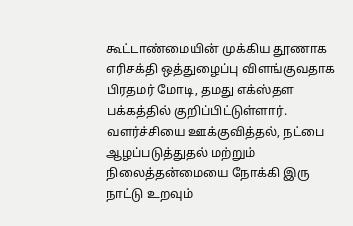கூட்டாண்மையின் முக்கிய தூணாக எரிசக்தி ஒத்துழைப்பு விளங்குவதாக பிரதமர் மோடி, தமது எக்ஸ்தள பக்கத்தில் குறிப்பிட்டுள்ளார். வளர்ச்சியை ஊக்குவித்தல், நட்பை ஆழப்படுத்துதல் மற்றும் நிலைத்தன்மையை நோக்கி இரு நாட்டு உறவும்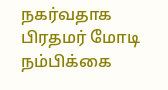நகர்வதாக பிரதமர் மோடி நம்பிக்கை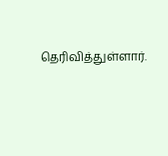தெரிவித்துள்ளார்.